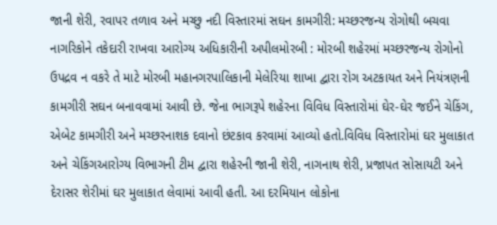જાની શેરી, રવાપર તળાવ અને મચ્છુ નદી વિસ્તારમાં સઘન કામગીરી: મચ્છરજન્ય રોગોથી બચવા નાગરિકોને તકેદારી રાખવા આરોગ્ય અધિકારીની અપીલમોરબી : મોરબી શહેરમાં મચ્છરજન્ય રોગોનો ઉપદ્રવ ન વકરે તે માટે મોરબી મહાનગરપાલિકાની મેલેરિયા શાખા દ્વારા રોગ અટકાયત અને નિયંત્રણની કામગીરી સઘન બનાવવામાં આવી છે. જેના ભાગરૂપે શહેરના વિવિધ વિસ્તારોમાં ઘેર-ઘેર જઈને ચેકિંગ, એબેટ કામગીરી અને મચ્છરનાશક દવાનો છંટકાવ કરવામાં આવ્યો હતો.વિવિધ વિસ્તારોમાં ઘર મુલાકાત અને ચેકિંગઆરોગ્ય વિભાગની ટીમ દ્વારા શહેરની જાની શેરી, નાગનાથ શેરી, પ્રજાપત સોસાયટી અને દેરાસર શેરીમાં ઘર મુલાકાત લેવામાં આવી હતી. આ દરમિયાન લોકોના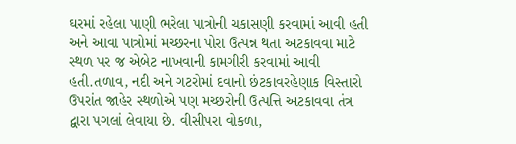ઘરમાં રહેલા પાણી ભરેલા પાત્રોની ચકાસણી કરવામાં આવી હતી અને આવા પાત્રોમાં મચ્છરના પોરા ઉત્પન્ન થતા અટકાવવા માટે સ્થળ પર જ એબેટ નાખવાની કામગીરી કરવામાં આવી હતી.તળાવ, નદી અને ગટરોમાં દવાનો છંટકાવરહેણાક વિસ્તારો ઉપરાંત જાહેર સ્થળોએ પણ મચ્છરોની ઉત્પત્તિ અટકાવવા તંત્ર દ્વારા પગલાં લેવાયા છે. વીસીપરા વોકળા,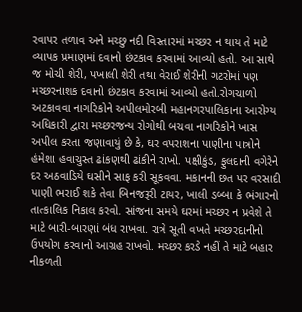રવાપર તળાવ અને મચ્છુ નદી વિસ્તારમાં મચ્છર ન થાય તે માટે વ્યાપક પ્રમાણમાં દવાનો છંટકાવ કરવામાં આવ્યો હતો. આ સાથે જ મોચી શેરી, પખાલી શેરી તથા વેરાઈ શેરીની ગટરોમાં પણ મચ્છરનાશક દવાનો છંટકાવ કરવામાં આવ્યો હતો.રોગચાળો અટકાવવા નાગરિકોને અપીલમોરબી મહાનગરપાલિકાના આરોગ્ય અધિકારી દ્વારા મચ્છરજન્ય રોગોથી બચવા નાગરિકોને ખાસ અપીલ કરતા જણાવાયું છે કે, ઘર વપરાશના પાણીના પાત્રોને હંમેશા હવાચુસ્ત ઢાંકણથી ઢાંકીને રાખો. પક્ષીકુંડ, ફુલદાની વગેરેને દર અઠવાડિયે ઘસીને સાફ કરી સૂકવવા. મકાનની છત પર વરસાદી પાણી ભરાઈ શકે તેવા બિનજરૂરી ટાયર, ખાલી ડબ્બા કે ભંગારનો તાત્કાલિક નિકાલ કરવો. સાંજના સમયે ઘરમાં મચ્છર ન પ્રવેશે તે માટે બારી-બારણાં બંધ રાખવા. રાત્રે સૂતી વખતે મચ્છરદાનીનો ઉપયોગ કરવાનો આગ્રહ રાખવો. મચ્છર કરડે નહીં તે માટે બહાર નીકળતી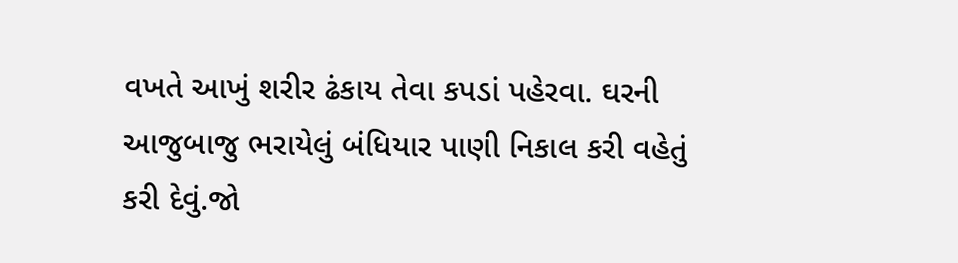વખતે આખું શરીર ઢંકાય તેવા કપડાં પહેરવા. ઘરની આજુબાજુ ભરાયેલું બંધિયાર પાણી નિકાલ કરી વહેતું કરી દેવું.જો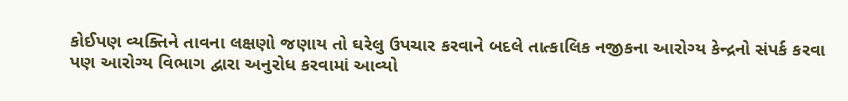કોઈપણ વ્યક્તિને તાવના લક્ષણો જણાય તો ઘરેલુ ઉપચાર કરવાને બદલે તાત્કાલિક નજીકના આરોગ્ય કેન્દ્રનો સંપર્ક કરવા પણ આરોગ્ય વિભાગ દ્વારા અનુરોધ કરવામાં આવ્યો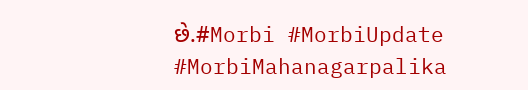છે.#Morbi #MorbiUpdate #MorbiMahanagarpalika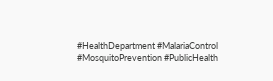#HealthDepartment #MalariaControl #MosquitoPrevention #PublicHealth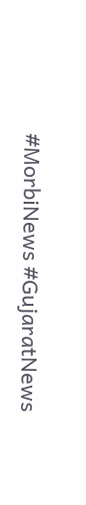#MorbiNews #GujaratNews